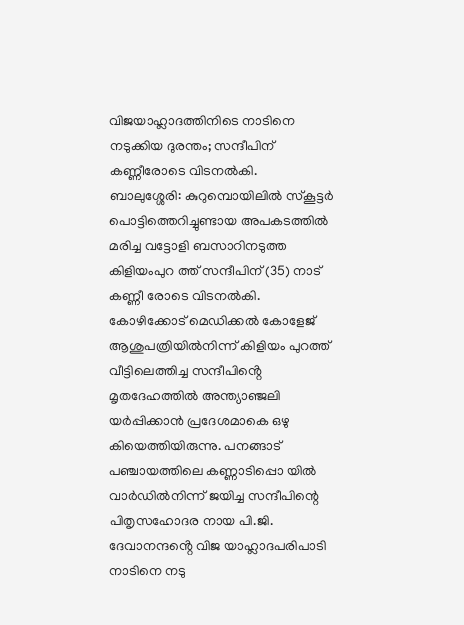വിജയാഹ്ലാദത്തിനിടെ നാടിനെ നടുക്കിയ ദുരന്തം; സന്ദീപിന് കണ്ണീരോടെ വിടനൽകി.
ബാലുശ്ശേരി: കുറുമ്പൊയിലിൽ സ്കൂട്ടർ പൊട്ടിത്തെറിച്ചുണ്ടായ അപകടത്തിൽ മരിച്ച വട്ടോളി ബസാറിനടുത്ത കിളിയംപുറ ത്ത് സന്ദീപിന് (35) നാട് കണ്ണീ രോടെ വിടനൽകി.
കോഴിക്കോട് മെഡിക്കൽ കോളേജ് ആശുപത്രിയിൽനിന്ന് കിളിയം പുറത്ത് വീട്ടിലെത്തിച്ച സന്ദീപിൻ്റെ മൃതദേഹത്തിൽ അന്ത്യാഞ്ജലി യർപ്പിക്കാൻ പ്രദേശമാകെ ഒഴു കിയെത്തിയിരുന്നു. പനങ്ങാട് പഞ്ചായത്തിലെ കണ്ണാടിപ്പൊ യിൽ വാർഡിൽനിന്ന് ജയിച്ച സന്ദീപിന്റെ പിതൃസഹോദര നായ പി.ജി. ദേവാനന്ദൻ്റെ വിജ യാഹ്ലാദപരിപാടി നാടിനെ നടു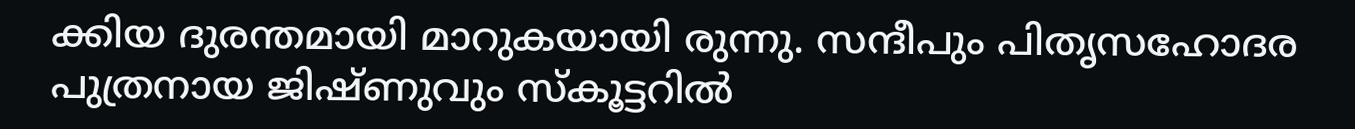ക്കിയ ദുരന്തമായി മാറുകയായി രുന്നു. സന്ദീപും പിതൃസഹോദര പുത്രനായ ജിഷ്ണുവും സ്കൂട്ടറിൽ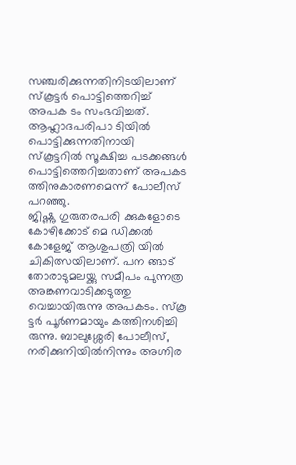സഞ്ചരിക്കുന്നതിനിടയിലാണ് സ്കൂട്ടർ പൊട്ടിത്തെറിച്ച് അപക ടം സംഭവിച്ചത്. ആഹ്ലാദപരിപാ ടിയിൽ പൊട്ടിക്കുന്നതിനായി സ്കൂട്ടറിൽ സൂക്ഷിച്ച പടക്കങ്ങൾ പൊട്ടിത്തെറിച്ചതാണ് അപകട ത്തിനുകാരണമെന്ന് പോലീസ് പറഞ്ഞു.
ജിഷ്ണു ഗുരുതരപരി ക്കുകളോടെ കോഴിക്കോട് മെ ഡിക്കൽ കോളേജ് ആശുപത്രി യിൽ ചികിത്സയിലാണ്. പന ങ്ങാട് തോരാടുമലയ്ക്കു സമീപം പുന്നത്ര അങ്കണവാടിക്കടുത്തു വെച്ചായിരുന്നു അപകടം. സ്കൂ ട്ടർ പൂർണമായും കത്തിനശിച്ചി രുന്നു. ബാലുശ്ശേരി പോലീസ്, നരിക്കുനിയിൽനിന്നും അഗ്നിര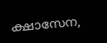ക്ഷാസേന,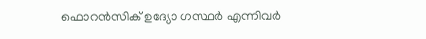ഫൊറൻസിക് ഉദ്യോ ഗസ്ഥർ എന്നിവർ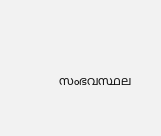സംഭവസ്ഥല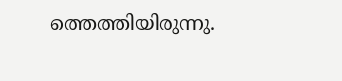ത്തെത്തിയിരുന്നു.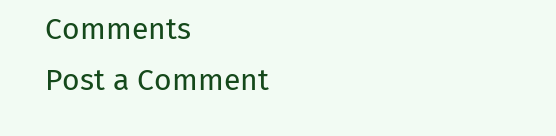Comments
Post a Comment